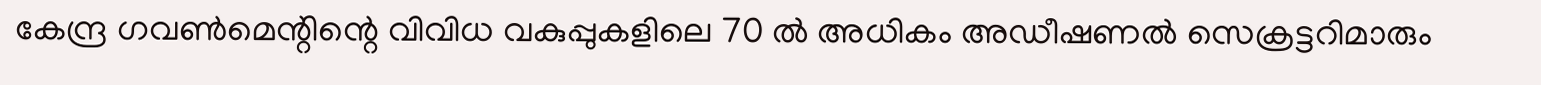കേന്ദ്ര ഗവണ്‍മെന്റിന്റെ വിവിധ വകുപ്പുകളിലെ 70 ല്‍ അധികം അഡീഷണല്‍ സെക്രട്ടറിമാരും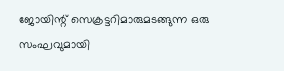ജോയിന്റ് സെക്രട്ടറിമാരുമടങ്ങുന്ന ഒരു സംഘവുമായി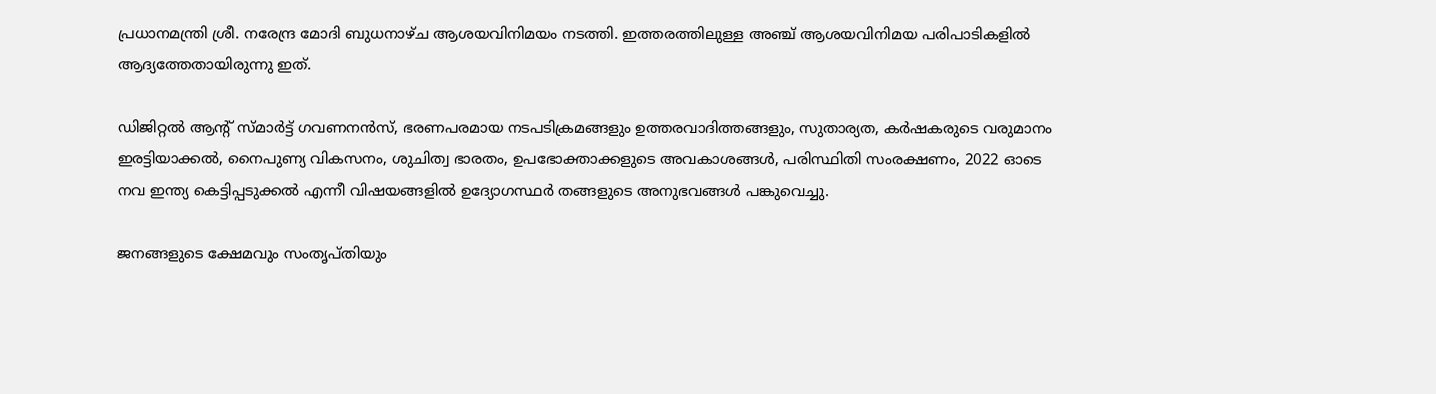പ്രധാനമന്ത്രി ശ്രീ. നരേന്ദ്ര മോദി ബുധനാഴ്ച ആശയവിനിമയം നടത്തി. ഇത്തരത്തിലുള്ള അഞ്ച് ആശയവിനിമയ പരിപാടികളില്‍ ആദ്യത്തേതായിരുന്നു ഇത്.

ഡിജിറ്റല്‍ ആന്റ് സ്മാര്‍ട്ട് ഗവണനന്‍സ്, ഭരണപരമായ നടപടിക്രമങ്ങളും ഉത്തരവാദിത്തങ്ങളും, സുതാര്യത, കര്‍ഷകരുടെ വരുമാനം ഇരട്ടിയാക്കല്‍, നൈപുണ്യ വികസനം, ശുചിത്വ ഭാരതം, ഉപഭോക്താക്കളുടെ അവകാശങ്ങള്‍, പരിസ്ഥിതി സംരക്ഷണം, 2022 ഓടെ നവ ഇന്ത്യ കെട്ടിപ്പടുക്കല്‍ എന്നീ വിഷയങ്ങളില്‍ ഉദ്യോഗസ്ഥര്‍ തങ്ങളുടെ അനുഭവങ്ങള്‍ പങ്കുവെച്ചു.

ജനങ്ങളുടെ ക്ഷേമവും സംതൃപ്തിയും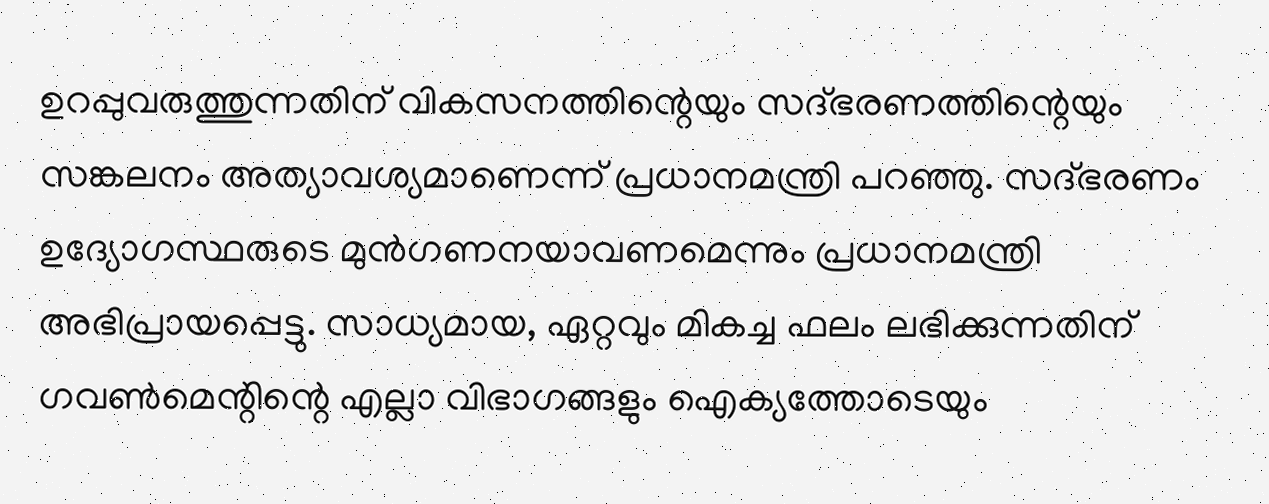ഉറപ്പുവരുത്തുന്നതിന് വികസനത്തിന്റെയും സദ്ഭരണത്തിന്റെയും സങ്കലനം അത്യാവശ്യമാണെന്ന് പ്രധാനമന്ത്രി പറഞ്ഞു. സദ്ഭരണം ഉദ്യോഗസ്ഥരുടെ മുന്‍ഗണനയാവണമെന്നും പ്രധാനമന്ത്രി അഭിപ്രായപ്പെട്ടു. സാധ്യമായ, ഏറ്റവും മികച്ച ഫലം ലഭിക്കുന്നതിന് ഗവണ്‍മെന്റിന്റെ എല്ലാ വിഭാഗങ്ങളും ഐക്യത്തോടെയും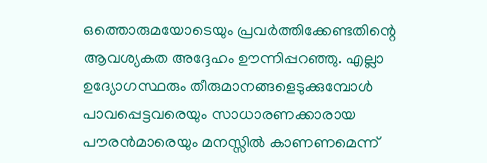ഒത്തൊരുമയോടെയും പ്രവര്‍ത്തിക്കേണ്ടതിന്റെ ആവശ്യകത അദ്ദേഹം ഊന്നിപ്പറഞ്ഞു. എല്ലാ ഉദ്യോഗസ്ഥരും തീരുമാനങ്ങളെടുക്കുമ്പോള്‍ പാവപ്പെട്ടവരെയും സാധാരണക്കാരായ പൗരന്‍മാരെയും മനസ്സില്‍ കാണണമെന്ന്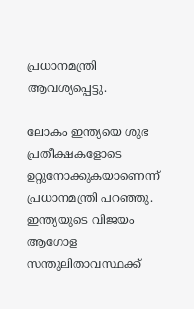പ്രധാനമന്ത്രി ആവശ്യപ്പെട്ടു.

ലോകം ഇന്ത്യയെ ശുഭ പ്രതീക്ഷകളോടെ ഉറ്റുനോക്കുകയാണെന്ന് പ്രധാനമന്ത്രി പറഞ്ഞു. ഇന്ത്യയുടെ വിജയം ആഗോള സന്തുലിതാവസ്ഥക്ക്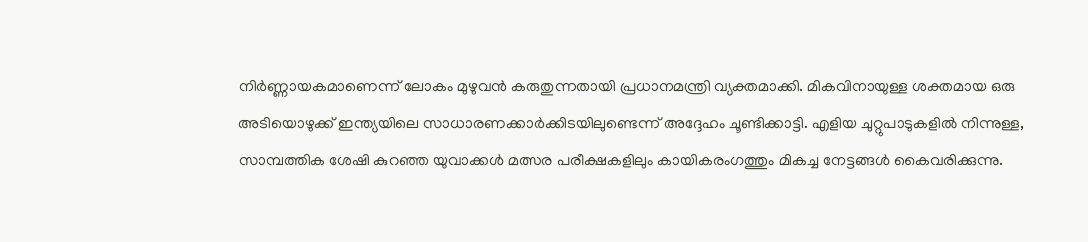നിര്‍ണ്ണായകമാണെന്ന് ലോകം മുഴുവന്‍ കരുതുന്നതായി പ്രധാനമന്ത്രി വ്യക്തമാക്കി. മികവിനായുള്ള ശക്തമായ ഒരു അടിയൊഴുക്ക് ഇന്ത്യയിലെ സാധാരണക്കാര്‍ക്കിടയിലുണ്ടെന്ന് അദ്ദേഹം ചൂണ്ടിക്കാട്ടി. എളിയ ചുറ്റുപാടുകളില്‍ നിന്നുള്ള, സാമ്പത്തിക ശേഷി കുറഞ്ഞ യുവാക്കള്‍ മത്സര പരീക്ഷകളിലും കായികരംഗത്തും മികച്ച നേട്ടങ്ങള്‍ കൈവരിക്കുന്നു.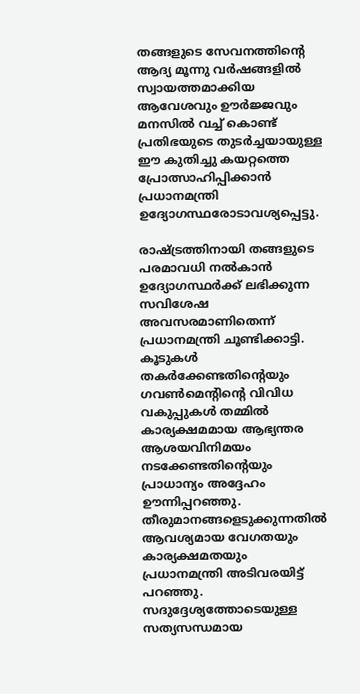തങ്ങളുടെ സേവനത്തിന്റെ ആദ്യ മൂന്നു വര്‍ഷങ്ങളില്‍ സ്വായത്തമാക്കിയ ആവേശവും ഊര്‍ജ്ജവും മനസില്‍ വച്ച് കൊണ്ട് പ്രതിഭയുടെ തുടര്‍ച്ചയായുള്ള ഈ കുതിച്ചു കയറ്റത്തെ പ്രോത്സാഹിപ്പിക്കാന്‍ പ്രധാനമന്ത്രി ഉദ്യോഗസ്ഥരോടാവശ്യപ്പെട്ടു.

രാഷ്ട്രത്തിനായി തങ്ങളുടെ പരമാവധി നല്‍കാന്‍ ഉദ്യോഗസ്ഥര്‍ക്ക് ലഭിക്കുന്ന സവിശേഷ അവസരമാണിതെന്ന് പ്രധാനമന്ത്രി ചൂണ്ടിക്കാട്ടി. കൂടുകള്‍ തകര്‍ക്കേണ്ടതിന്റെയും ഗവണ്‍മെന്റിന്റെ വിവിധ വകുപ്പുകള്‍ തമ്മില്‍ കാര്യക്ഷമമായ ആഭ്യന്തര ആശയവിനിമയം നടക്കേണ്ടതിന്റെയും പ്രാധാന്യം അദ്ദേഹം ഊന്നിപ്പറഞ്ഞു. തീരുമാനങ്ങളെടുക്കുന്നതില്‍ ആവശ്യമായ വേഗതയും കാര്യക്ഷമതയും പ്രധാനമന്ത്രി അടിവരയിട്ട് പറഞ്ഞു. സദുദ്ദേശ്യത്തോടെയുള്ള സത്യസന്ധമായ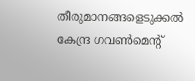തീരുമാനങ്ങളെടുക്കല്‍ കേന്ദ്ര ഗവണ്‍മെന്റ്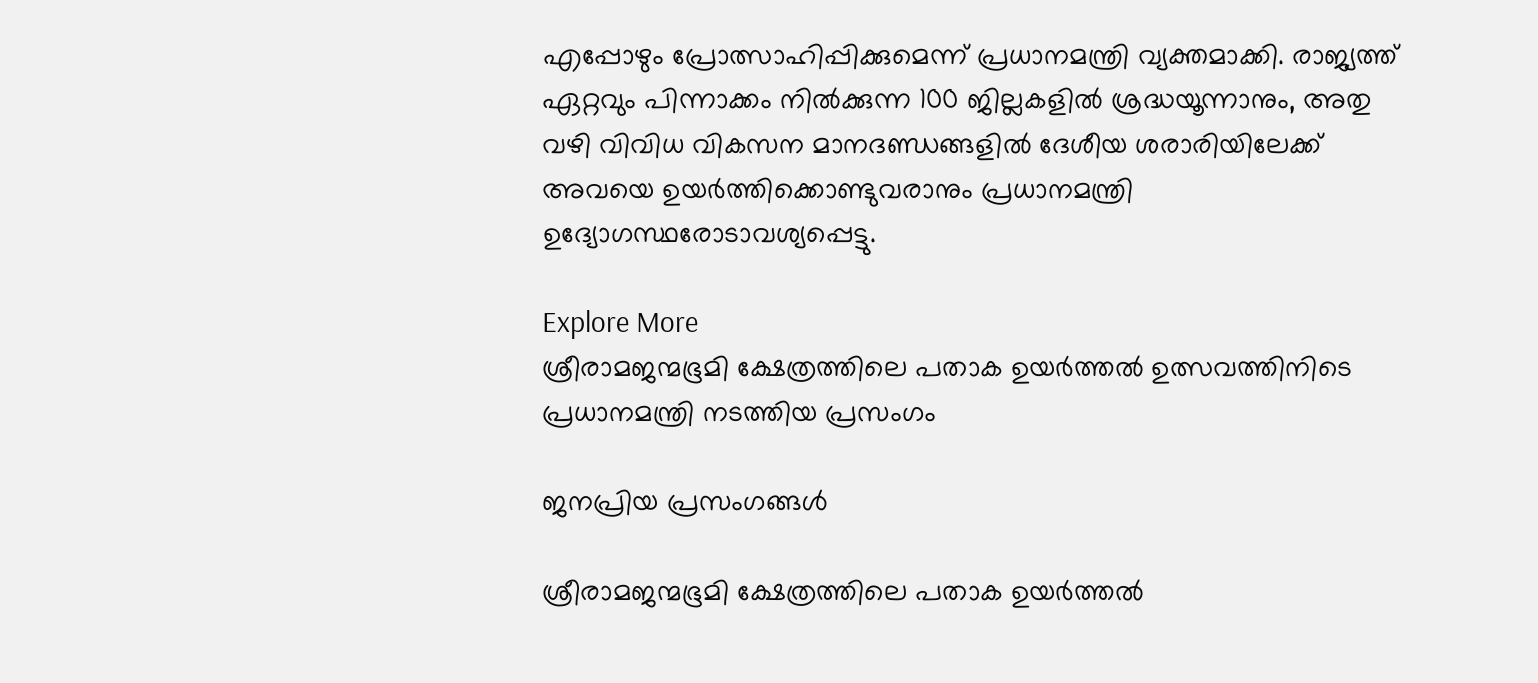എപ്പോഴും പ്രോത്സാഹിപ്പിക്കുമെന്ന് പ്രധാനമന്ത്രി വ്യക്തമാക്കി. രാജ്യത്ത് ഏറ്റവും പിന്നാക്കം നില്‍ക്കുന്ന 100 ജില്ലകളില്‍ ശ്രദ്ധയൂന്നാനും, അതു വഴി വിവിധ വികസന മാനദണ്ഡങ്ങളില്‍ ദേശീയ ശരാരിയിലേക്ക് അവയെ ഉയര്‍ത്തിക്കൊണ്ടുവരാനും പ്രധാനമന്ത്രി ഉദ്യോഗസ്ഥരോടാവശ്യപ്പെട്ടു.

Explore More
ശ്രീരാമജന്മഭൂമി ക്ഷേത്രത്തിലെ പതാക ഉയർത്തൽ ഉത്സവത്തിനിടെ പ്രധാനമന്ത്രി നടത്തിയ പ്രസംഗം

ജനപ്രിയ പ്രസംഗങ്ങൾ

ശ്രീരാമജന്മഭൂമി ക്ഷേത്രത്തിലെ പതാക ഉയർത്തൽ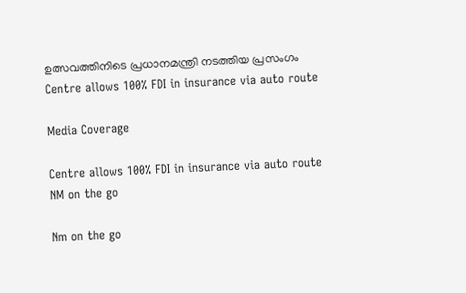ഉത്സവത്തിനിടെ പ്രധാനമന്ത്രി നടത്തിയ പ്രസംഗം
Centre allows 100% FDI in insurance via auto route

Media Coverage

Centre allows 100% FDI in insurance via auto route
NM on the go

Nm on the go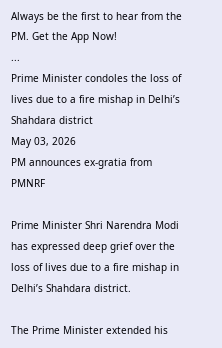Always be the first to hear from the PM. Get the App Now!
...
Prime Minister condoles the loss of lives due to a fire mishap in Delhi’s Shahdara district
May 03, 2026
PM announces ex-gratia from PMNRF

Prime Minister Shri Narendra Modi has expressed deep grief over the loss of lives due to a fire mishap in Delhi’s Shahdara district.

The Prime Minister extended his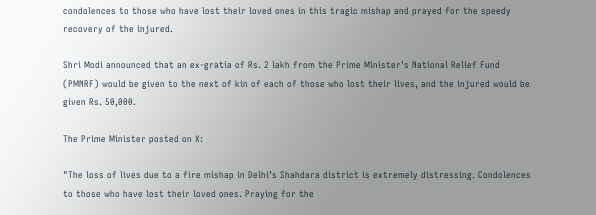condolences to those who have lost their loved ones in this tragic mishap and prayed for the speedy recovery of the injured.

Shri Modi announced that an ex-gratia of Rs. 2 lakh from the Prime Minister's National Relief Fund (PMNRF) would be given to the next of kin of each of those who lost their lives, and the injured would be given Rs. 50,000.

The Prime Minister posted on X:

"The loss of lives due to a fire mishap in Delhi’s Shahdara district is extremely distressing. Condolences to those who have lost their loved ones. Praying for the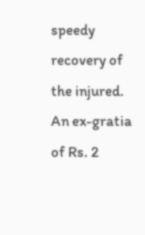speedy recovery of the injured.
An ex-gratia of Rs. 2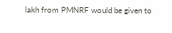lakh from PMNRF would be given to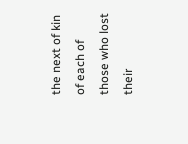the next of kin of each of those who lost their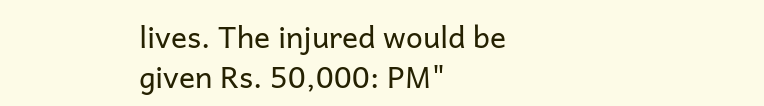lives. The injured would be given Rs. 50,000: PM"